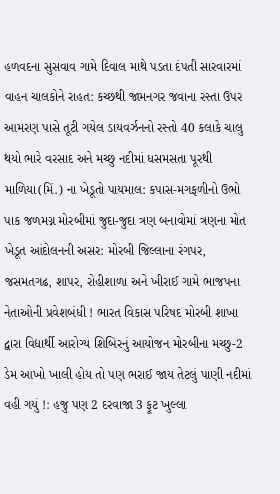હળવદના સુસવાવ ગામે દિવાલ માથે પડતા દંપતી સારવારમાં વાહન ચાલકોને રાહત: કચ્છથી જામનગર જવાના રસ્તા ઉપર આમરણ પાસે તૂટી ગયેલ ડાયવર્ઝનનો રસ્તો 40 કલાકે ચાલુ થયો ભારે વરસાદ અને મચ્છુ નદીમાં ધસમસતા પૂરથી માળિયા(મિં.) ના ખેડૂતો પાયમાલ: કપાસ-મગફળીનો ઉભો પાક જળમગ્ન મોરબીમાં જુદા-જુદા ત્રણ બનાવોમાં ત્રણના મોત ખેડૂત આંદોલનની અસર: મોરબી જિલ્લાના રંગપર, જસમતગઢ, શાપર, રોહીશાળા અને ખીરાઈ ગામે ભાજપના નેતાઓની પ્રવેશબંધી ! ભારત વિકાસ પરિષદ મોરબી શાખા દ્વારા વિદ્યાર્થી આરોગ્ય શિબિરનું આયોજન મોરબીના મચ્છુ-2 ડેમ આખો ખાલી હોય તો પણ ભરાઈ જાય તેટલું પાણી નદીમાં વહી ગયું !: હજુ પણ 2 દરવાજા 3 ફૂટ ખુલ્લા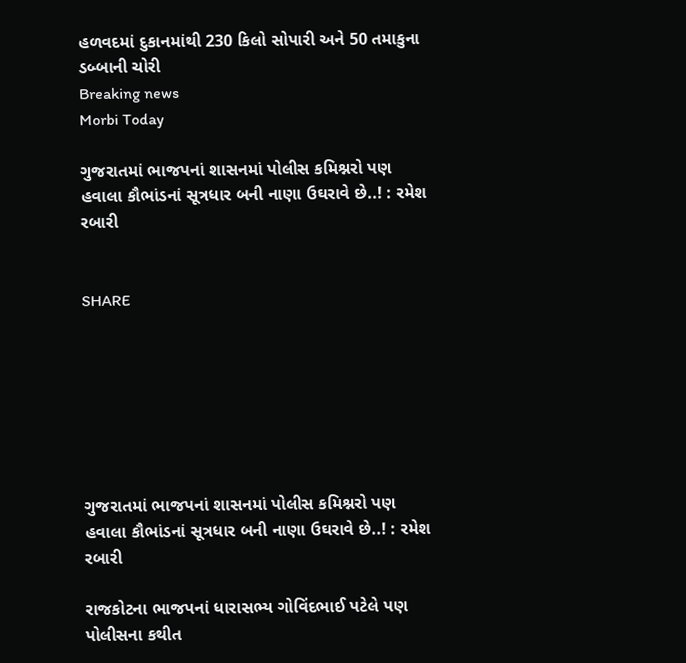હળવદમાં દુકાનમાંથી 230 કિલો સોપારી અને 50 તમાકુના ડબ્બાની ચોરી
Breaking news
Morbi Today

ગુજરાતમાં ભાજપનાં શાસનમાં પોલીસ કમિશ્નરો પણ હવાલા કૌભાંડનાં સૂત્રધાર બની નાણા ઉઘરાવે છે..! : રમેશ રબારી


SHARE







ગુજરાતમાં ભાજપનાં શાસનમાં પોલીસ કમિશ્નરો પણ હવાલા કૌભાંડનાં સૂત્રધાર બની નાણા ઉઘરાવે છે..! : રમેશ રબારી

રાજકોટના ભાજપનાં ધારાસભ્ય ગોવિંદભાઈ પટેલે પણ પોલીસના કથીત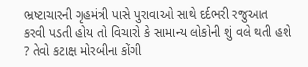ભ્રષ્ટાચારની ગૃહમંત્રી પાસે પુરાવાઓ સાથે દર્દભરી રજુઆત કરવી પડતી હોય તો વિચારો કે સામાન્ય લોકોની શું વલે થતી હશે ? તેવો કટાક્ષ મોરબીના કોંગી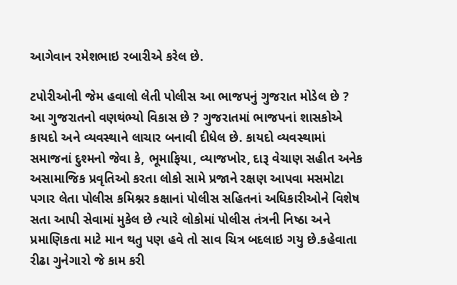આગેવાન રમેશભાઇ રબારીએ કરેલ છે.

ટપોરીઓની જેમ હવાલો લેતી પોલીસ આ ભાજપનું ગુજરાત મોડેલ છે ? આ ગુજરાતનો વણથંભ્યો વિકાસ છે ? ગુજરાતમાં ભાજપનાં શાસકોએ કાયદો અને વ્યવસ્થાને લાચાર બનાવી દીધેલ છે. કાયદો વ્યવસ્થામાં સમાજનાં દુશ્મનો જેવા કે, ભૂમાફિયા, વ્યાજખોર, દારૂ વેચાણ સહીત અનેક અસામાજિક પ્રવૃતિઓ કરતા લોકો સામે પ્રજાને રક્ષણ આપવા મસમોટા પગાર લેતા પોલીસ કમિશ્નર કક્ષાનાં પોલીસ સહિતનાં અધિકારીઓને વિશેષ સતા આપી સેવામાં મુકેલ છે ત્યારે લોકોમાં પોલીસ તંત્રની નિષ્ઠા અને પ્રમાણિકતા માટે માન થતુ પણ હવે તો સાવ ચિત્ર બદલાઇ ગયુ છે.કહેવાતા રીઢા ગુનેગારો જે કામ કરી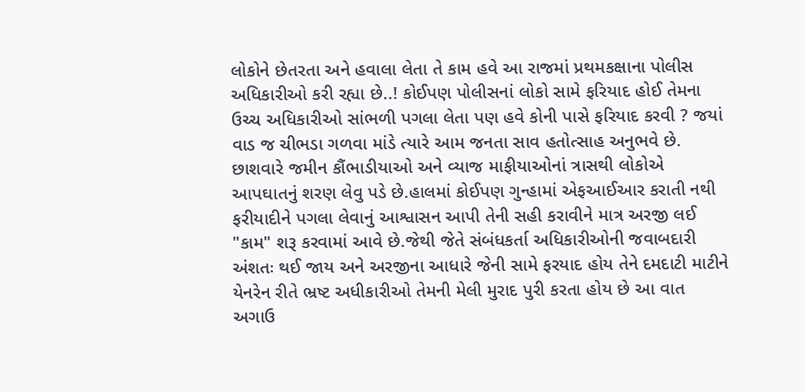લોકોને છેતરતા અને હવાલા લેતા તે કામ હવે આ રાજમાં પ્રથમકક્ષાના પોલીસ અધિકારીઓ કરી રહ્યા છે..! કોઈપણ પોલીસનાં લોકો સામે ફરિયાદ હોઈ તેમના ઉચ્ચ અધિકારીઓ સાંભળી પગલા લેતા પણ હવે કોની પાસે ફરિયાદ કરવી ? જયાં વાડ જ ચીભડા ગળવા માંડે ત્યારે આમ જનતા સાવ હતોત્સાહ અનુભવે છે. છાશવારે જમીન કૌંભાડીયાઓ અને વ્યાજ માફીયાઓનાં ત્રાસથી લોકોએ આપઘાતનું શરણ લેવુ પડે છે.હાલમાં કોઈપણ ગુન્હામાં એફઆઈઆર કરાતી નથી ફરીયાદીને પગલા લેવાનું આશ્વાસન આપી તેની સહી કરાવીને માત્ર અરજી લઈ "કામ" શરૂ કરવામાં આવે છે.જેથી જેતે સંબંધકર્તા અધિકારીઓની જવાબદારી અંશતઃ થઈ જાય અને અરજીના આધારે જેની સામે ફરયાદ હોય તેને દમદાટી માટીને યેનરેન રીતે ભ્રષ્ટ અધીકારીઓ તેમની મેલી મુરાદ પુરી કરતા હોય છે આ વાત અગાઉ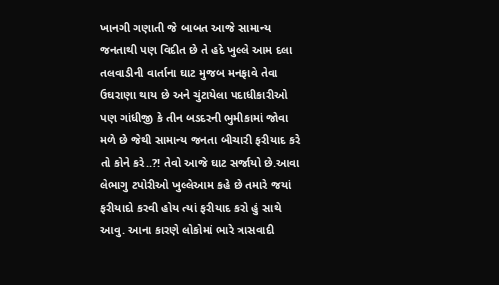ખાનગી ગણાતી જે બાબત આજે સામાન્ય જનતાથી પણ વિદીત છે તે હદે ખુલ્લે આમ દલા તલવાડીની વાર્તાના ઘાટ મુજબ મનફાવે તેવા ઉઘરાણા થાય છે અને ચુંટાયેલા પદાધીકારીઓ પણ ગાંધીજી કે તીન બડદરની ભુમીકામાં જોવા મળે છે જેથી સામાન્ય જનતા બીચારી ફરીયાદ કરે તો કોને કરે..?! તેવો આજે ઘાટ સર્જાયો છે.આવા લેભાગુ ટપોરીઓ ખુલ્લેઆમ કહે છે તમારે જયાં ફરીયાદો કરવી હોય ત્યાં ફરીયાદ કરો હું સાથે આવુ. આના કારણે લોકોમાં ભારે ત્રાસવાદી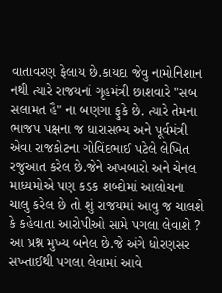વાતાવરણ ફેલાય છે.કાયદા જેવુ નામોનિશાન નથી ત્યારે રાજયનાં ગૃહમંત્રી છાશવારે "સબ સલામત હૈ" ના બણગા ફુકે છે. ત્યારે તેમના ભાજપ પક્ષના જ ધારાસભ્ય અને પૂર્વમંત્રી એવા રાજકોટના ગોવિંદભાઈ પટેલે લેખિત રજુઆત કરેલ છે.જેને અખબારો અને ચેનલ માધ્યમોએ પણ કડક શબ્દોમાં આલોચના ચાલુ કરેલ છે તો શું રાજયમાં આવુ જ ચાલશે કે કહેવાતા આરોપીઓ સામે પગલા લેવાશે ? આ પ્રશ્ન મુખ્ય બનેલ છે.જે અંગે ધોરણસર સખ્તાઈથી પગલા લેવામાં આવે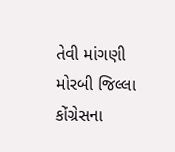તેવી માંગણી મોરબી જિલ્લા કોંગ્રેસના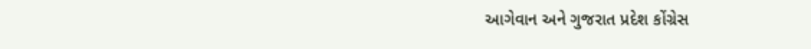આગેવાન અને ગુજરાત પ્રદેશ કોંગ્રેસ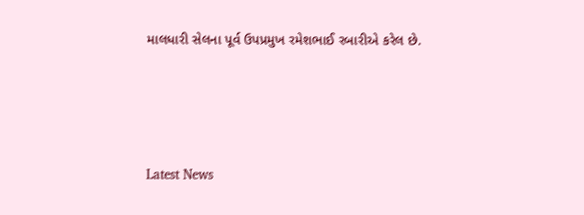માલધારી સેલના પૂર્વ ઉપપ્રમુખ રમેશભાઈ રબારીએ કરેલ છે.






Latest News